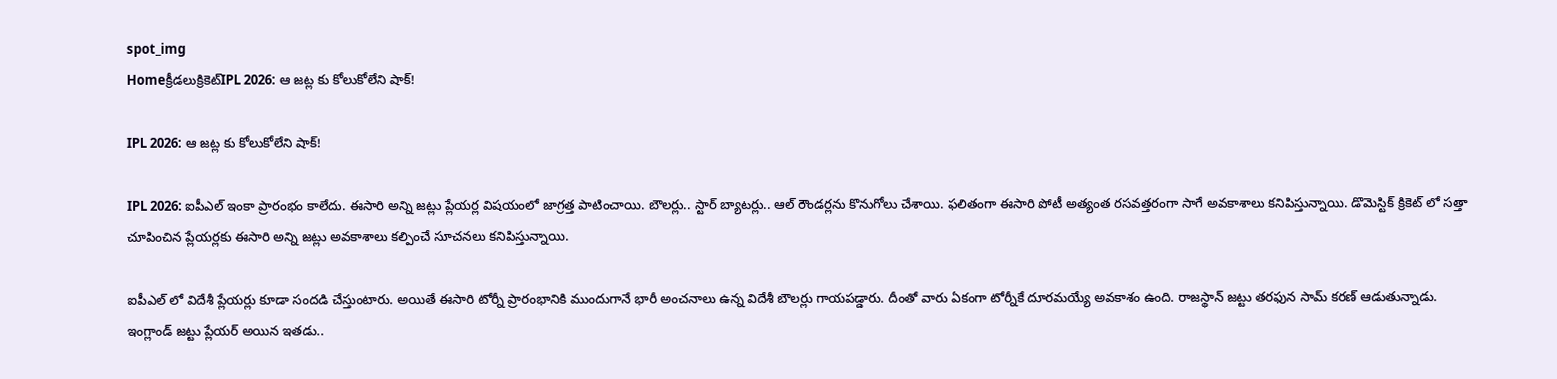spot_img
Homeక్రీడలుక్రికెట్‌IPL 2026: ఆ జట్ల కు కోలుకోలేని షాక్!

IPL 2026: ఆ జట్ల కు కోలుకోలేని షాక్!

IPL 2026: ఐపీఎల్ ఇంకా ప్రారంభం కాలేదు. ఈసారి అన్ని జట్లు ప్లేయర్ల విషయంలో జాగ్రత్త పాటించాయి. బౌలర్లు.. స్టార్ బ్యాటర్లు.. ఆల్ రౌండర్లను కొనుగోలు చేశాయి. ఫలితంగా ఈసారి పోటీ అత్యంత రసవత్తరంగా సాగే అవకాశాలు కనిపిస్తున్నాయి. డొమెస్టిక్ క్రికెట్ లో సత్తా చూపించిన ప్లేయర్లకు ఈసారి అన్ని జట్లు అవకాశాలు కల్పించే సూచనలు కనిపిస్తున్నాయి.

ఐపీఎల్ లో విదేశీ ప్లేయర్లు కూడా సందడి చేస్తుంటారు. అయితే ఈసారి టోర్నీ ప్రారంభానికి ముందుగానే భారీ అంచనాలు ఉన్న విదేశీ బౌలర్లు గాయపడ్డారు. దీంతో వారు ఏకంగా టోర్నీకే దూరమయ్యే అవకాశం ఉంది. రాజస్థాన్ జట్టు తరఫున సామ్ కరణ్ ఆడుతున్నాడు. ఇంగ్లాండ్ జట్టు ప్లేయర్ అయిన ఇతడు..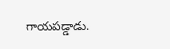గాయపడ్డాడు.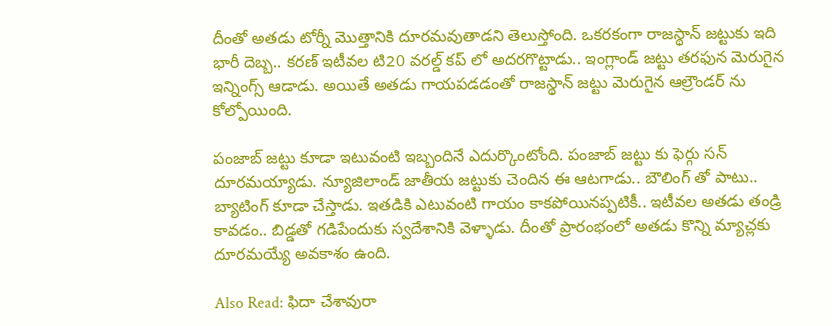దీంతో అతడు టోర్నీ మొత్తానికి దూరమవుతాడని తెలుస్తోంది. ఒకరకంగా రాజస్థాన్ జట్టుకు ఇది భారీ దెబ్బ.. కరణ్ ఇటీవల టి20 వరల్డ్ కప్ లో అదరగొట్టాడు.. ఇంగ్లాండ్ జట్టు తరఫున మెరుగైన ఇన్నింగ్స్ ఆడాడు. అయితే అతడు గాయపడడంతో రాజస్థాన్ జట్టు మెరుగైన ఆల్రౌండర్ ను కోల్పోయింది.

పంజాబ్ జట్టు కూడా ఇటువంటి ఇబ్బందినే ఎదుర్కొంటోంది. పంజాబ్ జట్టు కు ఫెర్గు సన్ దూరమయ్యాడు. న్యూజిలాండ్ జాతీయ జట్టుకు చెందిన ఈ ఆటగాడు.. బౌలింగ్ తో పాటు.. బ్యాటింగ్ కూడా చేస్తాడు. ఇతడికి ఎటువంటి గాయం కాకపోయినప్పటికీ.. ఇటీవల అతడు తండ్రి కావడం.. బిడ్డతో గడిపేందుకు స్వదేశానికి వెళ్ళాడు. దీంతో ప్రారంభంలో అతడు కొన్ని మ్యాచ్లకు దూరమయ్యే అవకాశం ఉంది.

Also Read: ఫిదా చేశావురా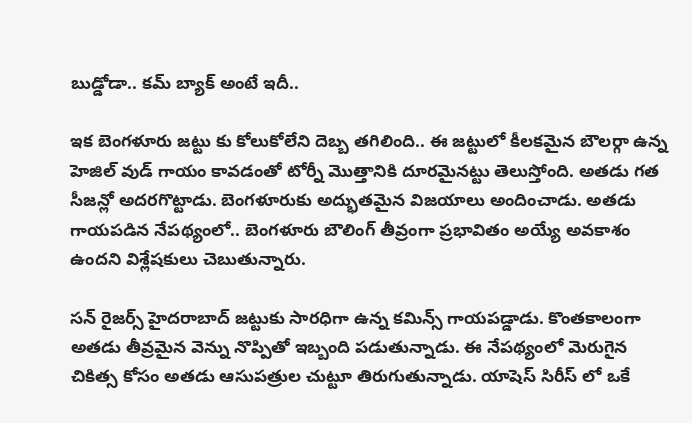బుడ్డోడా.. కమ్ బ్యాక్ అంటే ఇదీ..

ఇక బెంగళూరు జట్టు కు కోలుకోలేని దెబ్బ తగిలింది.. ఈ జట్టులో కీలకమైన బౌలర్గా ఉన్న హెజిల్ వుడ్ గాయం కావడంతో టోర్నీ మొత్తానికి దూరమైనట్టు తెలుస్తోంది. అతడు గత సీజన్లో అదరగొట్టాడు. బెంగళూరుకు అద్భుతమైన విజయాలు అందించాడు. అతడు గాయపడిన నేపథ్యంలో.. బెంగళూరు బౌలింగ్ తీవ్రంగా ప్రభావితం అయ్యే అవకాశం ఉందని విశ్లేషకులు చెబుతున్నారు.

సన్ రైజర్స్ హైదరాబాద్ జట్టుకు సారధిగా ఉన్న కమిన్స్ గాయపడ్డాడు. కొంతకాలంగా అతడు తీవ్రమైన వెన్ను నొప్పితో ఇబ్బంది పడుతున్నాడు. ఈ నేపథ్యంలో మెరుగైన చికిత్స కోసం అతడు ఆసుపత్రుల చుట్టూ తిరుగుతున్నాడు. యాషెస్ సిరీస్ లో ఒకే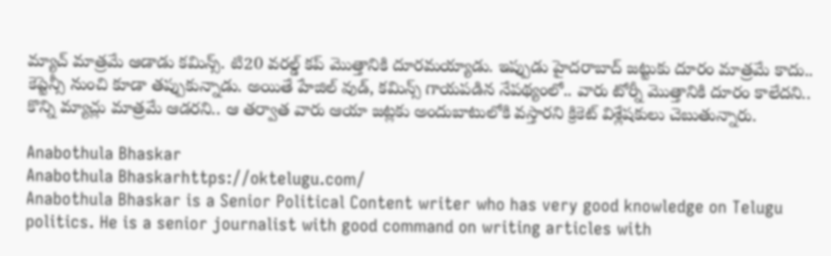మ్యాచ్ మాత్రమే ఆడాడు కమిన్స్. టి20 వరల్డ్ కప్ మొత్తానికి దూరమయ్యాడు. ఇప్పుడు హైదరాబాద్ జట్టుకు దూరం మాత్రమే కాదు.. కెప్టెన్సీ నుంచి కూడా తప్పుకున్నాడు. అయితే హేజిల్ వుడ్, కమిన్స్ గాయపడిన నేపథ్యంలో.. వారు టోర్నీ మొత్తానికి దూరం కాలేదని.. కొన్ని మ్యాచ్లు మాత్రమే ఆడరని.. ఆ తర్వాత వారు ఆయా జట్లకు అందుబాటులోకి వస్తారని క్రికెట్ విశ్లేషకులు చెబుతున్నారు.

Anabothula Bhaskar
Anabothula Bhaskarhttps://oktelugu.com/
Anabothula Bhaskar is a Senior Political Content writer who has very good knowledge on Telugu politics. He is a senior journalist with good command on writing articles with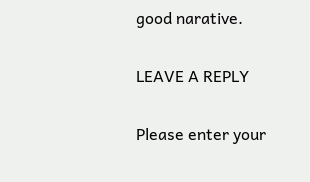good narative.

LEAVE A REPLY

Please enter your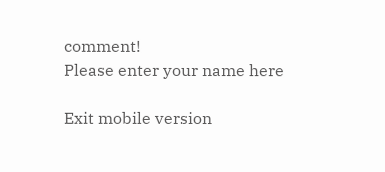comment!
Please enter your name here

Exit mobile version